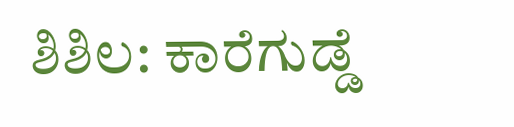ಶಿಶಿಲ: ಕಾರೆಗುಡ್ಡೆ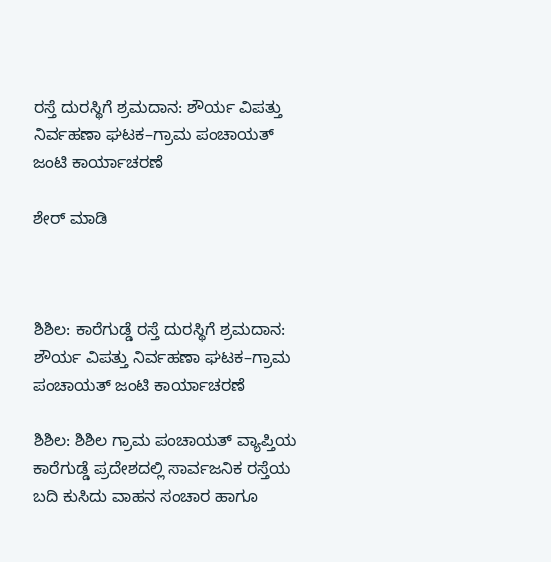ರಸ್ತೆ ದುರಸ್ಥಿಗೆ ಶ್ರಮದಾನ: ಶೌರ್ಯ ವಿಪತ್ತು ನಿರ್ವಹಣಾ ಘಟಕ–ಗ್ರಾಮ ಪಂಚಾಯತ್ ಜಂಟಿ ಕಾರ್ಯಾಚರಣೆ

ಶೇರ್ ಮಾಡಿ



ಶಿಶಿಲ: ಕಾರೆಗುಡ್ಡೆ ರಸ್ತೆ ದುರಸ್ಥಿಗೆ ಶ್ರಮದಾನ: ಶೌರ್ಯ ವಿಪತ್ತು ನಿರ್ವಹಣಾ ಘಟಕ–ಗ್ರಾಮ ಪಂಚಾಯತ್ ಜಂಟಿ ಕಾರ್ಯಾಚರಣೆ

ಶಿಶಿಲ: ಶಿಶಿಲ ಗ್ರಾಮ ಪಂಚಾಯತ್ ವ್ಯಾಪ್ತಿಯ ಕಾರೆಗುಡ್ಡೆ ಪ್ರದೇಶದಲ್ಲಿ ಸಾರ್ವಜನಿಕ ರಸ್ತೆಯ ಬದಿ ಕುಸಿದು ವಾಹನ ಸಂಚಾರ ಹಾಗೂ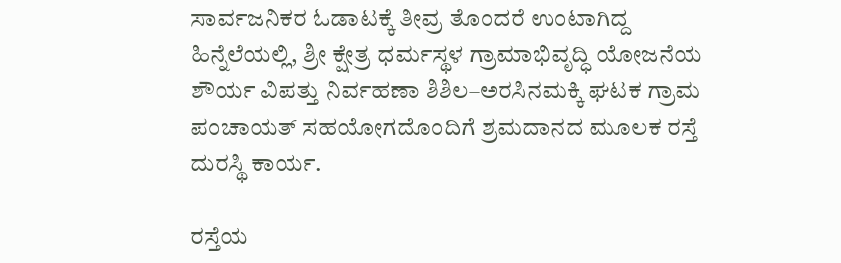ಸಾರ್ವಜನಿಕರ ಓಡಾಟಕ್ಕೆ ತೀವ್ರ ತೊಂದರೆ ಉಂಟಾಗಿದ್ದ ಹಿನ್ನೆಲೆಯಲ್ಲಿ, ಶ್ರೀ ಕ್ಷೇತ್ರ ಧರ್ಮಸ್ಥಳ ಗ್ರಾಮಾಭಿವೃದ್ಧಿ ಯೋಜನೆಯ ಶೌರ್ಯ ವಿಪತ್ತು ನಿರ್ವಹಣಾ ಶಿಶಿಲ–ಅರಸಿನಮಕ್ಕಿ ಘಟಕ ಗ್ರಾಮ ಪಂಚಾಯತ್ ಸಹಯೋಗದೊಂದಿಗೆ ಶ್ರಮದಾನದ ಮೂಲಕ ರಸ್ತೆ ದುರಸ್ಥಿ ಕಾರ್ಯ.

ರಸ್ತೆಯ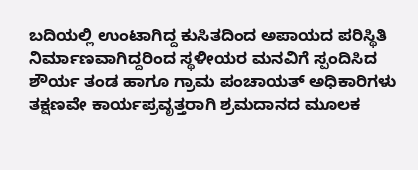ಬದಿಯಲ್ಲಿ ಉಂಟಾಗಿದ್ದ ಕುಸಿತದಿಂದ ಅಪಾಯದ ಪರಿಸ್ಥಿತಿ ನಿರ್ಮಾಣವಾಗಿದ್ದರಿಂದ ಸ್ಥಳೀಯರ ಮನವಿಗೆ ಸ್ಪಂದಿಸಿದ ಶೌರ್ಯ ತಂಡ ಹಾಗೂ ಗ್ರಾಮ ಪಂಚಾಯತ್ ಅಧಿಕಾರಿಗಳು ತಕ್ಷಣವೇ ಕಾರ್ಯಪ್ರವೃತ್ತರಾಗಿ ಶ್ರಮದಾನದ ಮೂಲಕ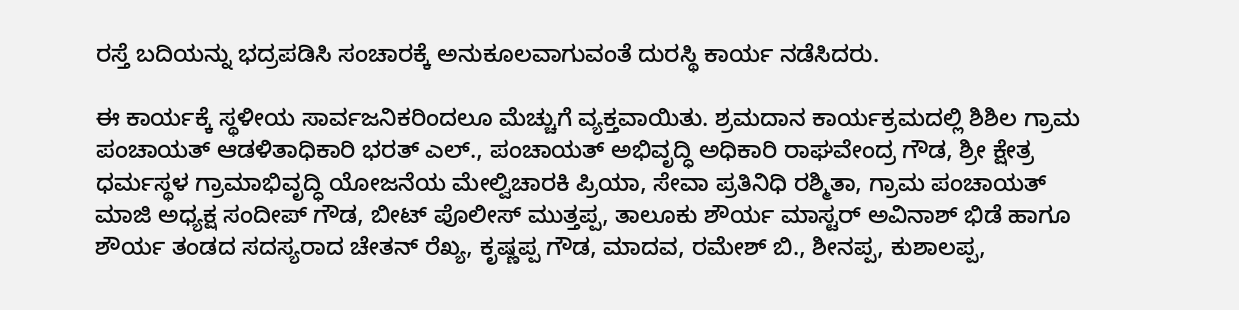ರಸ್ತೆ ಬದಿಯನ್ನು ಭದ್ರಪಡಿಸಿ ಸಂಚಾರಕ್ಕೆ ಅನುಕೂಲವಾಗುವಂತೆ ದುರಸ್ಥಿ ಕಾರ್ಯ ನಡೆಸಿದರು.

ಈ ಕಾರ್ಯಕ್ಕೆ ಸ್ಥಳೀಯ ಸಾರ್ವಜನಿಕರಿಂದಲೂ ಮೆಚ್ಚುಗೆ ವ್ಯಕ್ತವಾಯಿತು. ಶ್ರಮದಾನ ಕಾರ್ಯಕ್ರಮದಲ್ಲಿ ಶಿಶಿಲ ಗ್ರಾಮ ಪಂಚಾಯತ್ ಆಡಳಿತಾಧಿಕಾರಿ ಭರತ್ ಎಲ್., ಪಂಚಾಯತ್ ಅಭಿವೃದ್ಧಿ ಅಧಿಕಾರಿ ರಾಘವೇಂದ್ರ ಗೌಡ, ಶ್ರೀ ಕ್ಷೇತ್ರ ಧರ್ಮಸ್ಥಳ ಗ್ರಾಮಾಭಿವೃದ್ಧಿ ಯೋಜನೆಯ ಮೇಲ್ವಿಚಾರಕಿ ಪ್ರಿಯಾ, ಸೇವಾ ಪ್ರತಿನಿಧಿ ರಶ್ಮಿತಾ, ಗ್ರಾಮ ಪಂಚಾಯತ್ ಮಾಜಿ ಅಧ್ಯಕ್ಷ ಸಂದೀಪ್ ಗೌಡ, ಬೀಟ್ ಪೊಲೀಸ್ ಮುತ್ತಪ್ಪ, ತಾಲೂಕು ಶೌರ್ಯ ಮಾಸ್ಟರ್ ಅವಿನಾಶ್ ಭಿಡೆ ಹಾಗೂ ಶೌರ್ಯ ತಂಡದ ಸದಸ್ಯರಾದ ಚೇತನ್ ರೆಖ್ಯ, ಕೃಷ್ಣಪ್ಪ ಗೌಡ, ಮಾದವ, ರಮೇಶ್ ಬಿ., ಶೀನಪ್ಪ, ಕುಶಾಲಪ್ಪ,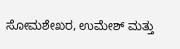ಸೋಮಶೇಖರ, ಉಮೇಶ್ ಮತ್ತು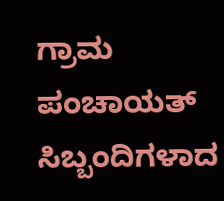ಗ್ರಾಮ ಪಂಚಾಯತ್ ಸಿಬ್ಬಂದಿಗಳಾದ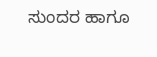ಸುಂದರ ಹಾಗೂ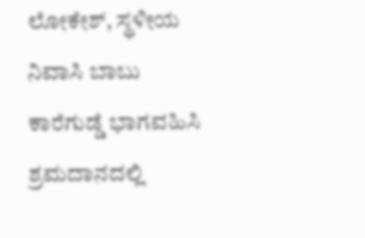ಲೋಕೇಶ್, ಸ್ಥಳೀಯ ನಿವಾಸಿ ಬಾಬು ಕಾರೆಗುಡ್ಡೆ ಭಾಗವಹಿಸಿ ಶ್ರಮದಾನದಲ್ಲಿ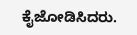ಕೈಜೋಡಿಸಿದರು.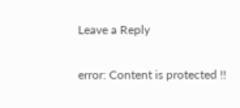Leave a Reply

error: Content is protected !!